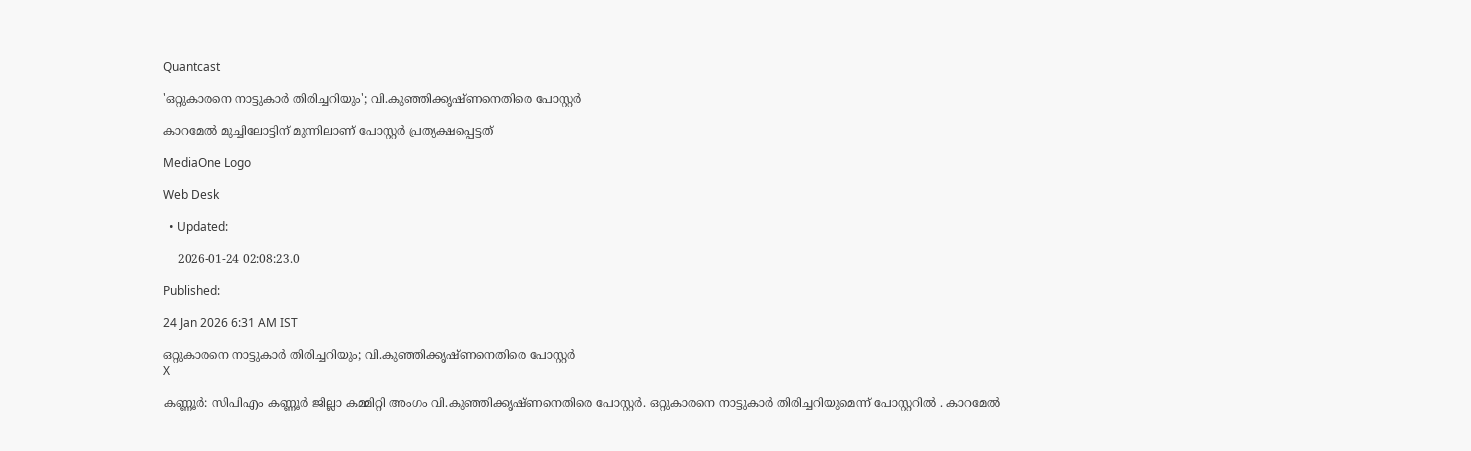Quantcast

'ഒറ്റുകാരനെ നാട്ടുകാര്‍ തിരിച്ചറിയും'; വി.കുഞ്ഞിക്കൃഷ്ണനെതിരെ പോസ്റ്റർ

കാറമേൽ മുച്ചിലോട്ടിന് മുന്നിലാണ് പോസ്റ്റർ പ്രത്യക്ഷപ്പെട്ടത്

MediaOne Logo

Web Desk

  • Updated:

    2026-01-24 02:08:23.0

Published:

24 Jan 2026 6:31 AM IST

ഒറ്റുകാരനെ നാട്ടുകാര്‍ തിരിച്ചറിയും; വി.കുഞ്ഞിക്കൃഷ്ണനെതിരെ പോസ്റ്റർ
X

കണ്ണൂര്‍: സിപിഎം കണ്ണൂർ ജില്ലാ കമ്മിറ്റി അംഗം വി.കുഞ്ഞിക്കൃഷ്ണനെതിരെ പോസ്റ്റർ. ഒറ്റുകാരനെ നാട്ടുകാർ തിരിച്ചറിയുമെന്ന് പോസ്റ്ററിൽ . കാറമേൽ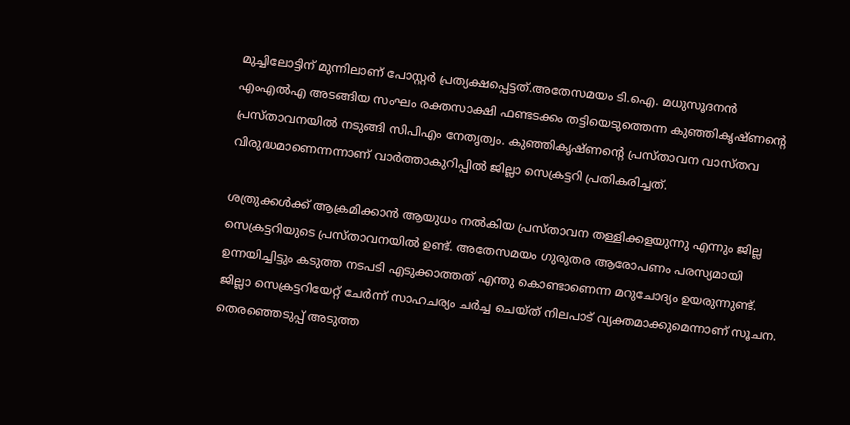മുച്ചിലോട്ടിന് മുന്നിലാണ് പോസ്റ്റർ പ്രത്യക്ഷപ്പെട്ടത്.അതേസമയം ടി.ഐ. മധുസൂദനൻ എംഎൽഎ അടങ്ങിയ സംഘം രക്തസാക്ഷി ഫണ്ടടക്കം തട്ടിയെടുത്തെന്ന കുഞ്ഞികൃഷ്ണൻ്റെ പ്രസ്താവനയിൽ നടുങ്ങി സിപിഎം നേതൃത്വം. കുഞ്ഞികൃഷ്ണൻ്റെ പ്രസ്താവന വാസ്തവ വിരുദ്ധമാണെന്നന്നാണ് വാർത്താകുറിപ്പിൽ ജില്ലാ സെക്രട്ടറി പ്രതികരിച്ചത്.

ശത്രുക്കൾക്ക് ആക്രമിക്കാൻ ആയുധം നൽകിയ പ്രസ്താവന തള്ളിക്കളയുന്നു എന്നും ജില്ല സെക്രട്ടറിയുടെ പ്രസ്താവനയിൽ ഉണ്ട്. അതേസമയം ഗുരുതര ആരോപണം പരസ്യമായി ഉന്നയിച്ചിട്ടും കടുത്ത നടപടി എടുക്കാത്തത് എന്തു കൊണ്ടാണെന്ന മറുചോദ്യം ഉയരുന്നുണ്ട്. ജില്ലാ സെക്രട്ടറിയേറ്റ് ചേർന്ന് സാഹചര്യം ചർച്ച ചെയ്ത് നിലപാട് വ്യക്തമാക്കുമെന്നാണ് സൂചന. തെരഞ്ഞെടുപ്പ് അടുത്ത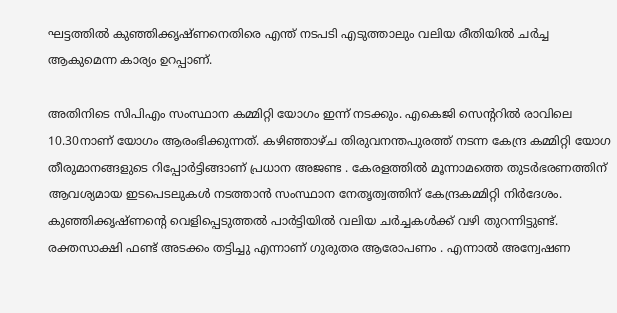ഘട്ടത്തിൽ കുഞ്ഞിക്കൃഷ്ണനെതിരെ എന്ത് നടപടി എടുത്താലും വലിയ രീതിയിൽ ചർച്ച ആകുമെന്ന കാര്യം ഉറപ്പാണ്.

അതിനിടെ സിപിഎം സംസ്ഥാന കമ്മിറ്റി യോഗം ഇന്ന് നടക്കും. എകെജി സെൻ്ററിൽ രാവിലെ 10.30നാണ് യോഗം ആരംഭിക്കുന്നത്. കഴിഞ്ഞാഴ്ച തിരുവനന്തപുരത്ത് നടന്ന കേന്ദ്ര കമ്മിറ്റി യോഗ തീരുമാനങ്ങളുടെ റിപ്പോർട്ടിങ്ങാണ് പ്രധാന അജണ്ട . കേരളത്തിൽ മൂന്നാമത്തെ തുടർഭരണത്തിന് ആവശ്യമായ ഇടപെടലുകൾ നടത്താൻ സംസ്ഥാന നേതൃത്വത്തിന് കേന്ദ്രകമ്മിറ്റി നിർദേശം. കുഞ്ഞിക്കൃഷ്ണന്‍റെ വെളിപ്പെടുത്തൽ പാർട്ടിയിൽ വലിയ ചർച്ചകൾക്ക് വഴി തുറന്നിട്ടുണ്ട്. രക്തസാക്ഷി ഫണ്ട് അടക്കം തട്ടിച്ചു എന്നാണ് ഗുരുതര ആരോപണം . എന്നാൽ അന്വേഷണ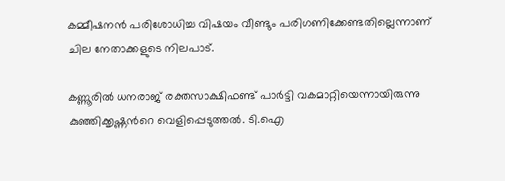കമ്മീഷനൻ പരിശോധിച്ച വിഷയം വീണ്ടും പരിഗണിക്കേണ്ടതില്ലെന്നാണ് ചില നേതാക്കളുടെ നിലപാട്.

കണ്ണൂരില്‍ ധനരാജ് രക്തസാക്ഷിഫണ്ട് പാര്‍ട്ടി വകമാറ്റിയെന്നായിരുന്നു കുഞ്ഞിക്കൃഷ്ണന്‍റെ വെളിപ്പെടുത്തൽ. ടി.ഐ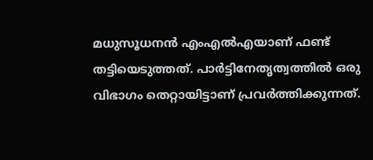മധുസൂധനൻ എംഎൽഎയാണ് ഫണ്ട് തട്ടിയെടുത്തത്. പാര്‍ട്ടിനേതൃത്വത്തില്‍ ഒരു വിഭാഗം തെറ്റായിട്ടാണ് പ്രവര്‍ത്തിക്കുന്നത്.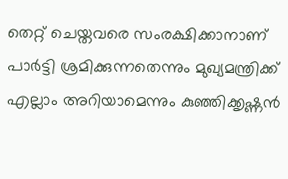തെറ്റ് ചെയ്തവരെ സംരക്ഷിക്കാനാണ് പാര്‍ട്ടി ശ്രമിക്കുന്നതെന്നും മുഖ്യമന്ത്രിക്ക് എല്ലാം അറിയാമെന്നും കുഞ്ഞിക്കൃഷ്ണന്‍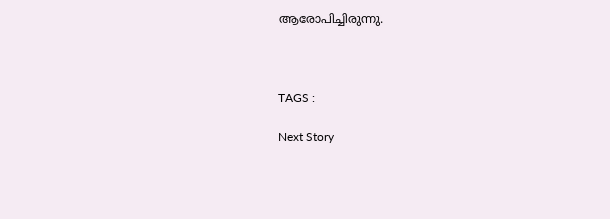ആരോപിച്ചിരുന്നു.



TAGS :

Next Story